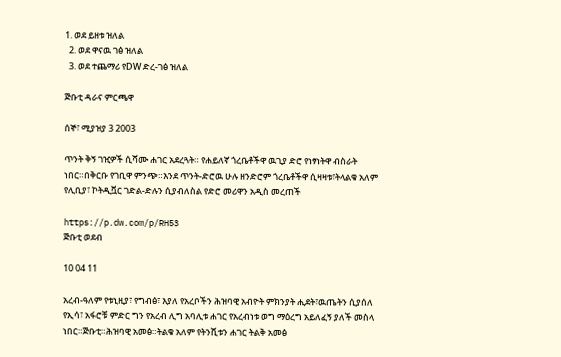1. ወደ ይዘቱ ዝለል
  2. ወደ ዋናዉ ገፅ ዝለል
  3. ወደ ተጨማሪ የDW ድረ-ገፅ ዝለል

ጅቡቲ ዳራና ምርጫዋ

ሰኞ፣ ሚያዝያ 3 2003

ጥንት ቅኝ ገዢዎች ሲሻሙ ሐገር አደረጓት። የሐይለኛ ጎረቤቶችዋ ዉጊያ ድሮ የነፃነትዋ ብስራት ነበር።በቅርቡ የገቢዋ ምንጭ።እንደ ጥንት-ድሮዉ ሁሉ ዘንድሮም ጎረቤቶችዋ ሲዛዛቱ፣ትላልቁ አለም የሊቢያ፣ ኮትዲቯር ገድል-ድሉን ሲያብለስል የድሮ መሪዋን አዲስ መረጠች

https://p.dw.com/p/RH53
ጅቡቲ ወደብ

10 04 11

አረብ-ዓለም የቱኒዚያ፣ የግብፅ፣ እያለ የአረቦችን ሕዝባዊ አብዮት ምክንያት ሒደት፣ዉጤትን ሲያሰለ የኢሳ፣ አፋሮቹ ምድር ግን የአረብ ሊግ አባሊቱ ሐገር የአረብነቱ ወግ ማዕረግ አይለፈኝ ያለች መስላ ነበር።ጅቡቲ።ሕዝባዊ አመፅ።ትልቁ አለም የትንሺቱን ሐገር ትልቅ አመፅ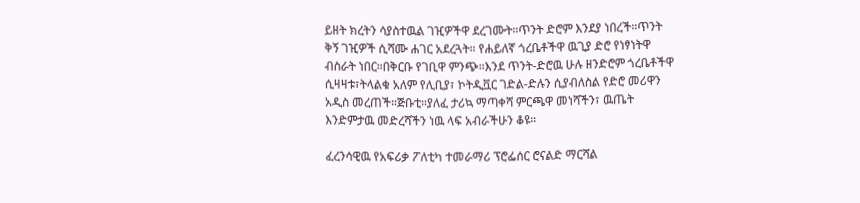ይዘት ክረትን ሳያስተዉል ገዢዎችዋ ደረገሙት።ጥንት ድሮም እንደያ ነበረች።ጥንት ቅኝ ገዢዎች ሲሻሙ ሐገር አደረጓት። የሐይለኛ ጎረቤቶችዋ ዉጊያ ድሮ የነፃነትዋ ብስራት ነበር።በቅርቡ የገቢዋ ምንጭ።እንደ ጥንት-ድሮዉ ሁሉ ዘንድሮም ጎረቤቶችዋ ሲዛዛቱ፣ትላልቁ አለም የሊቢያ፣ ኮትዲቯር ገድል-ድሉን ሲያብለስል የድሮ መሪዋን አዲስ መረጠች።ጅቡቲ።ያለፈ ታሪኳ ማጣቀሻ ምርጫዋ መነሻችን፣ ዉጤት እንድምታዉ መድረሻችን ነዉ ላፍ አብራችሁን ቆዩ።

ፈረንሳዊዉ የአፍሪቃ ፖለቲካ ተመራማሪ ፕሮፌሰር ሮናልድ ማርሻል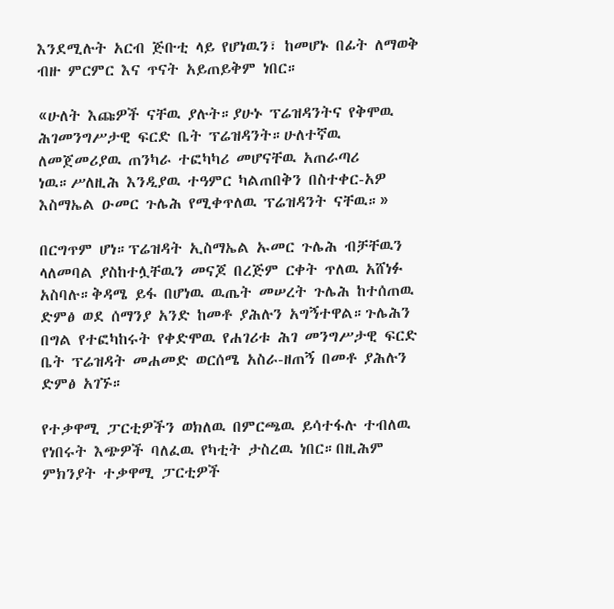እንደሚሉት አርብ ጅቡቲ ላይ የሆነዉን፣ ከመሆኑ በፊት ለማወቅ ብዙ ምርምር እና ጥናት አይጠይቅም ነበር።

«ሁለት እጩዎች ናቸዉ ያሉት።ያሁኑ ፕሬዝዳንትና የቅሞዉ ሕገመንግሥታዊ ፍርድ ቤት ፕሬዝዳንት።ሁለተኛዉ ለመጀመሪያዉ ጠንካራ ተፎካካሪ መሆናቸዉ አጠራጣሪ ነዉ።ሥለዚሕ እንዲያዉ ተዓምር ካልጠበቅን በስተቀር-አዎ እስማኤል ዑመር ጉሌሕ የሚቀጥለዉ ፕሬዝዳንት ናቸዉ።»

በርግጥም ሆነ።ፕሬዝዳት ኢስማኤል ኡመር ጉሌሕ ብቻቸዉን ላለመባል ያስከተሏቸዉን መናጆ በረጅም ርቀት ጥለዉ አሸነፉ አስባሉ።ቅዳሜ ይፋ በሆነዉ ዉጤት መሠረት ጉሌሕ ከተሰጠዉ ድምፅ ወደ ሰማንያ አንድ ከመቶ ያሕሉን አግኝተዋል።ጉሌሕን በግል የተፎካከሩት የቀድሞዉ የሐገሪቱ ሕገ መንግሥታዊ ፍርድ ቤት ፕሬዝዳት መሐመድ ወርሰሜ አስራ-ዘጠኝ በመቶ ያሕሉን ድምፅ አገኙ።

የተቃዋሚ ፓርቲዎችን ወክለዉ በምርጫዉ ይሳተፋሉ ተብለዉ የነበሩት እጭዎች ባለፈዉ የካቲት ታስረዉ ነበር።በዚሕም ምክንያት ተቃዋሚ ፓርቲዎች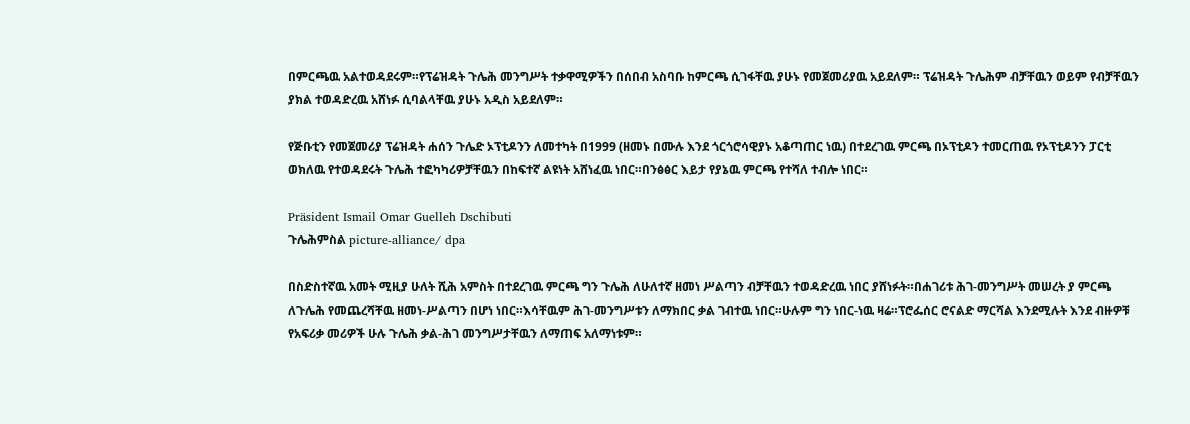በምርጫዉ አልተወዳደሩም።የፕሬዝዳት ጉሌሕ መንግሥት ተቃዋሚዎችን በሰበብ አስባቡ ከምርጫ ሲገፋቸዉ ያሁኑ የመጀመሪያዉ አይደለም። ፕሬዝዳት ጉሌሕም ብቻቸዉን ወይም የብቻቸዉን ያክል ተወዳድረዉ አሸነፉ ሲባልላቸዉ ያሁኑ አዲስ አይደለም።

የጅቡቲን የመጀመሪያ ፕሬዝዳት ሐሰን ጉሌድ ኦፕቲዶንን ለመተካት በ1999 (ዘመኑ በሙሉ እንደ ጎርጎሮሳዊያኑ አቆጣጠር ነዉ) በተደረገዉ ምርጫ በኦፕቲዶን ተመርጠዉ የኦፕቲዶንን ፓርቲ ወክለዉ የተወዳደሩት ጉሌሕ ተፎካካሪዎቻቸዉን በከፍተኛ ልዩነት አሸነፈዉ ነበር።በንፅፅር እይታ የያኔዉ ምርጫ የተሻለ ተብሎ ነበር።

Präsident Ismail Omar Guelleh Dschibuti
ጉሌሕምስል picture-alliance/ dpa

በስድስተኛዉ አመት ሚዚያ ሁለት ሺሕ አምስት በተደረገዉ ምርጫ ግን ጉሌሕ ለሁለተኛ ዘመነ ሥልጣን ብቻቸዉን ተወዳድረዉ ነበር ያሸነፉት።በሐገሪቱ ሕገ-መንግሥት መሠረት ያ ምርጫ ለጉሌሕ የመጨረሻቸዉ ዘመነ-ሥልጣን በሆነ ነበር።እሳቸዉም ሕገ-መንግሥቱን ለማክበር ቃል ገብተዉ ነበር።ሁሉም ግን ነበር-ነዉ ዛሬ።ፕሮፌሰር ሮናልድ ማርሻል እንደሚሉት እንደ ብዙዎቹ የአፍሪቃ መሪዎች ሁሉ ጉሌሕ ቃል-ሕገ መንግሥታቸዉን ለማጠፍ አለማነቱም።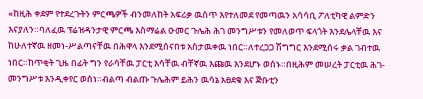«ከዚሕ ቀደም የተደረጉትን ምርጫዎች ብንመለከት አፍሪቃ ዉስጥ እየተለመደ የመጣዉን አሳሳቢ ፖለቲካዊ ልምድን እናያለን።ባለፈዉ ፕሬዝዳንታዊ ምርጫ እስማሬል ዑመር ጉሌሕ ሕገ መንግሥቱን የመለወጥ ፍላጎት እንደሌላቸዉ እና ከሁለተኛዉ ዘመነ-ሥልጣናቸዉ በሕዋላ እንደሚሰናበቱ አስታዉቀዉ ነበር።ለተረጋጋ ሽግግር እንደሚሰሩ ቃል ገብተዉ ነበር።ከጥቂት ጊዜ በፊት ግን የራሳቸዉ ፓርቲ እሳቸዉ ብቸኛዉ እጩዉ እንደሆኑ ወሰኑ።በዚሕም መሠረት ፓርቲዉ ሕገ-መንግሥቱ እንዲቀየር ወሰነ።ብልጣ ብልጡ ጉሌሕም ይሕን ዉሳኔ አፀደቁ እና ጅቡቲን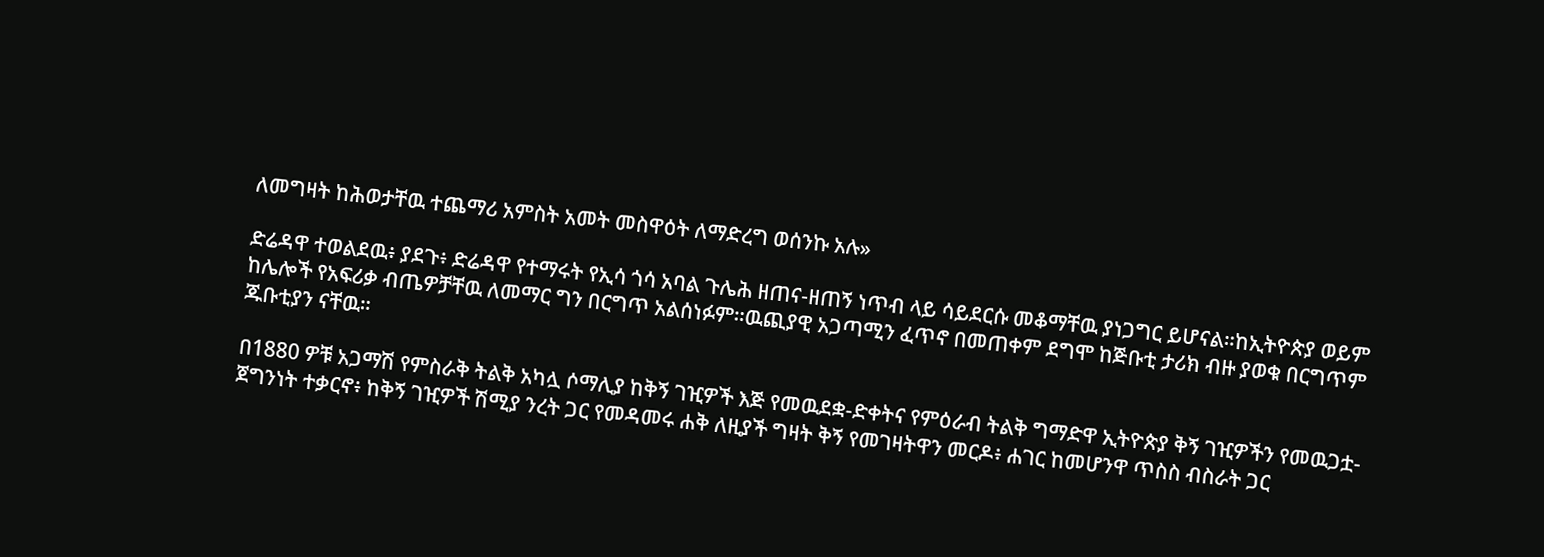ለመግዛት ከሕወታቸዉ ተጨማሪ አምስት አመት መስዋዕት ለማድረግ ወሰንኩ አሉ»

ድሬዳዋ ተወልደዉ፥ ያደጉ፥ ድሬዳዋ የተማሩት የኢሳ ጎሳ አባል ጉሌሕ ዘጠና-ዘጠኝ ነጥብ ላይ ሳይደርሱ መቆማቸዉ ያነጋግር ይሆናል።ከኢትዮጵያ ወይም ከሌሎች የአፍሪቃ ብጤዎቻቸዉ ለመማር ግን በርግጥ አልሰነፉም።ዉጪያዊ አጋጣሚን ፈጥኖ በመጠቀም ደግሞ ከጅቡቲ ታሪክ ብዙ ያወቁ በርግጥም ጁቡቲያን ናቸዉ።

በ1880 ዎቹ አጋማሽ የምስራቅ ትልቅ አካሏ ሶማሊያ ከቅኝ ገዢዎች እጅ የመዉደቋ-ድቀትና የምዕራብ ትልቅ ግማድዋ ኢትዮጵያ ቅኝ ገዢዎችን የመዉጋቷ-ጀግንነት ተቃርኖ፥ ከቅኝ ገዢዎች ሽሚያ ንረት ጋር የመዳመሩ ሐቅ ለዚያች ግዛት ቅኝ የመገዛትዋን መርዶ፥ ሐገር ከመሆንዋ ጥስስ ብስራት ጋር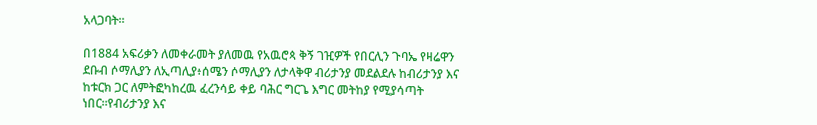አላጋባት።

በ1884 አፍሪቃን ለመቀራመት ያለመዉ የአዉሮጳ ቅኝ ገዢዎች የበርሊን ጉባኤ የዛሬዋን ደቡብ ሶማሊያን ለኢጣሊያ፥ሰሜን ሶማሊያን ለታላቅዋ ብሪታንያ መደልደሉ ከብሪታንያ እና ከቱርክ ጋር ለምትፎካከረዉ ፈረንሳይ ቀይ ባሕር ግርጌ እግር መትከያ የሚያሳጣት ነበር።የብሪታንያ እና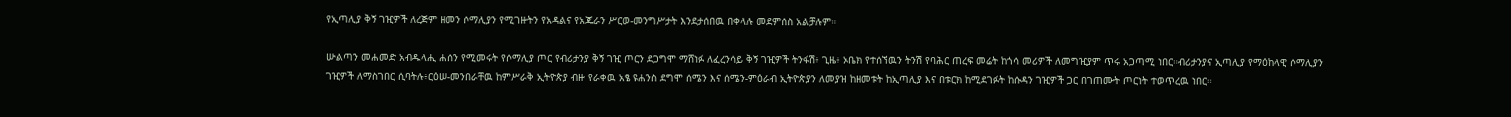የኢጣሊያ ቅኝ ገዢዎች ለረጅም ዘመን ሶማሊያን የሚገዙትን የአዳልና የአጁራን ሥርወ-መንግሥታት እንደታሰበዉ በቀላሉ መደምሰስ አልቻሉም።

ሡልጣን መሐመድ አብዱላሒ ሐሰን የሚመሩት የሶማሊያ ጦር የብሪታንያ ቅኝ ገዢ ጦርን ደጋግሞ ማሸነፉ ለፈረንሳይ ቅኝ ገዢዎች ትንፋሽ፥ ጊዜ፥ ኦቤክ የተሰኘዉን ትንሽ የባሕር ጠረፍ መሬት ከጎሳ መሪዎች ለመግዢያም ጥሩ አጋጣሚ ነበር።ብሪታንያና ኢጣሊያ የማዕከላዊ ሶማሊያን ገዢዎች ለማስገበር ሲባትሉ፥ርዕሠ-መንበራቸዉ ከምሥራቅ ኢትዮጵያ ብዙ የራቀዉ አፄ ዩሐንስ ደግሞ ሰሜን እና ሰሜን-ምዕራብ ኢትዮጵያን ለመያዝ ከዘመቱት ከኢጣሊያ እና በቱርክ ከሚደገፉት ከሱዳን ገዢዎች ጋር በገጠሙት ጦርነት ተወጥረዉ ነበር።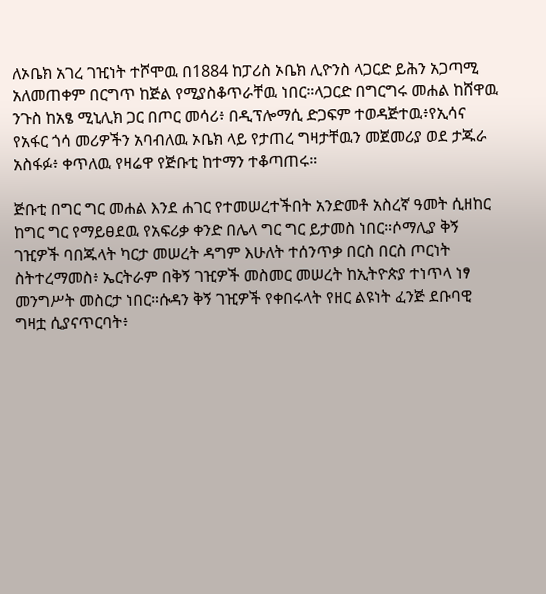ለኦቤክ አገረ ገዢነት ተሾሞዉ በ1884 ከፓሪስ ኦቤክ ሊዮንስ ላጋርድ ይሕን አጋጣሚ አለመጠቀም በርግጥ ከጅል የሚያስቆጥራቸዉ ነበር።ላጋርድ በግርግሩ መሐል ከሸዋዉ ንጉስ ከአፄ ሚኒሊክ ጋር በጦር መሳሪ፥ በዲፕሎማሲ ድጋፍም ተወዳጅተዉ፥የኢሳና የአፋር ጎሳ መሪዎችን አባብለዉ ኦቤክ ላይ የታጠረ ግዛታቸዉን መጀመሪያ ወደ ታጁራ አስፋፉ፥ ቀጥለዉ የዛሬዋ የጅቡቲ ከተማን ተቆጣጠሩ።

ጅቡቲ በግር ግር መሐል እንደ ሐገር የተመሠረተችበት አንድመቶ አስረኛ ዓመት ሲዘከር ከግር ግር የማይፀደዉ የአፍሪቃ ቀንድ በሌላ ግር ግር ይታመስ ነበር።ሶማሊያ ቅኝ ገዢዎች ባበጁላት ካርታ መሠረት ዳግም እሁለት ተሰንጥቃ በርስ በርስ ጦርነት ስትተረማመስ፥ ኤርትራም በቅኝ ገዢዎች መስመር መሠረት ከኢትዮጵያ ተነጥላ ነፃ መንግሥት መስርታ ነበር።ሱዳን ቅኝ ገዢዎች የቀበሩላት የዘር ልዩነት ፈንጅ ደቡባዊ ግዛቷ ሲያናጥርባት፥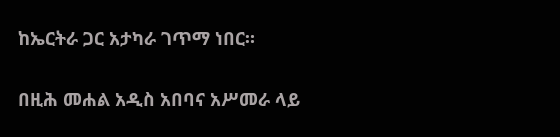ከኤርትራ ጋር አታካራ ገጥማ ነበር።

በዚሕ መሐል አዲስ አበባና አሥመራ ላይ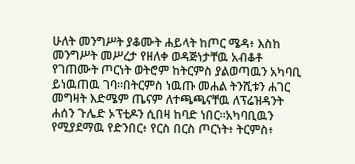ሁለት መንግሥት ያቆሙት ሐይላት ከጦር ሜዳ፥ እስከ መንግሥት መሥረታ የዘለቀ ወዳጅነታቸዉ አብቆቶ የገጠሙት ጦርነት ወትሮም ከትርምስ ያልወጣዉን አካባቢ ይነዉጠዉ ገባ።በትርምስ ነዉጡ መሐል ትንሺቱን ሐገር መግዛት እድሜም ጤናም ለተጫጫናቸዉ ለፕሬዝዳንት ሐሰን ጉሌድ ኦፕቲዶን ሲበዛ ከባድ ነበር።አካባቢዉን የሚያደማዉ የድንበር፥ የርስ በርስ ጦርነት፥ ትርምስ፥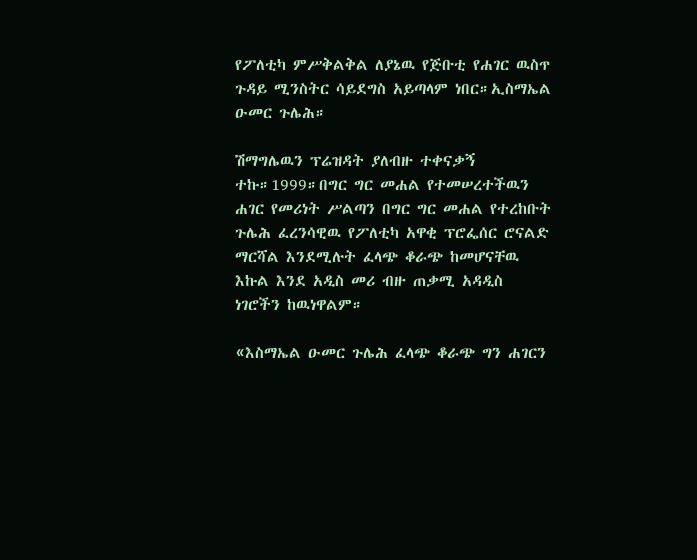የፖለቲካ ምሥቅልቅል ለያኔዉ የጅቡቲ የሐገር ዉስጥ ጉዳይ ሚንስትር ሳይደግስ አይጣላም ነበር።ኢስማኤል ዑመር ጉሌሕ።

ሽማግሌዉን ፕሬዝዳት ያለብዙ ተቀናቃኝ ተኩ።1999።በግር ግር መሐል የተመሠረተችዉን ሐገር የመሪነት ሥልጣን በግር ግር መሐል የተረከቡት ጉሌሕ ፈረንሳዊዉ የፖለቲካ አዋቂ ፕሮፌሰር ሮናልድ ማርሻል እንደሚሉት ፈላጭ ቆራጭ ከመሆናቸዉ እኩል እንደ አዲስ መሪ ብዙ ጠቃሚ አዳዲስ ነገሮችን ከዉነዋልም።

«እስማኤል ዑመር ጉሌሕ ፈላጭ ቆራጭ ግን ሐገርን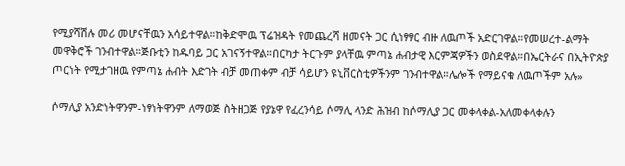የሚያሻሽሉ መሪ መሆናቸዉን አሳይተዋል።ከቅድሞዉ ፕሬዝዳት የመጨረሻ ዘመናት ጋር ሲነፃፃር ብዙ ለዉጦች አድርገዋል።የመሠረተ-ልማት መዋቅሮች ገንብተዋል።ጅቡቲን ከዱባይ ጋር አገናኝተዋል።በርካታ ትርጉም ያላቸዉ ምጣኔ ሐብታዊ እርምጃዎችን ወስደዋል።በኤርትራና በኢትዮጵያ ጦርነት የሚታገዘዉ የምጣኔ ሐብት እድገት ብቻ መጠቀም ብቻ ሳይሆን ዩኒቨርስቲዎችንም ገንብተዋል።ሌሎች የማይናቁ ለዉጦችም አሉ»

ሶማሊያ አንድነትዋንም-ነፃነትዋንም ለማወጅ ስትዘጋጅ የያኔዋ የፈረንሳይ ሶማሊ ላንድ ሕዝብ ከሶማሊያ ጋር መቀላቀል-አለመቀላቀሉን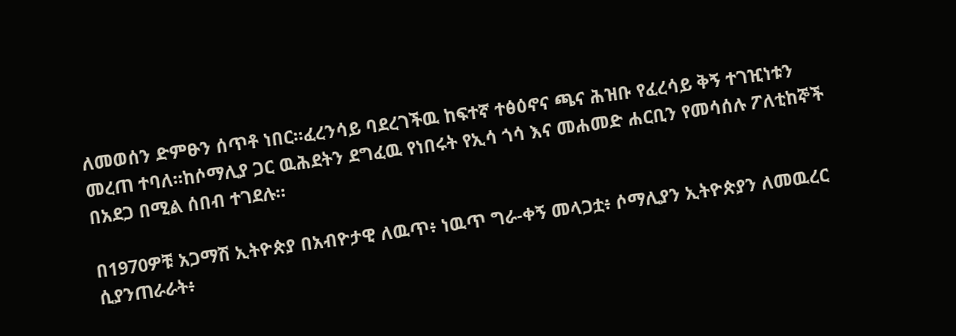ለመወሰን ድምፁን ሰጥቶ ነበር።ፈረንሳይ ባደረገችዉ ከፍተኛ ተፅዕኖና ጫና ሕዝቡ የፈረሳይ ቅኝ ተገዢነቱን መረጠ ተባለ።ከሶማሊያ ጋር ዉሕደትን ደግፈዉ የነበሩት የኢሳ ጎሳ እና መሐመድ ሐርቢን የመሳሰሉ ፖለቲከኞች በአደጋ በሚል ሰበብ ተገደሉ።

በ1970ዎቹ አጋማሽ ኢትዮጵያ በአብዮታዊ ለዉጥ፥ ነዉጥ ግራ-ቀኝ መላጋቷ፥ ሶማሊያን ኢትዮጵያን ለመዉረር ሲያንጠራራት፥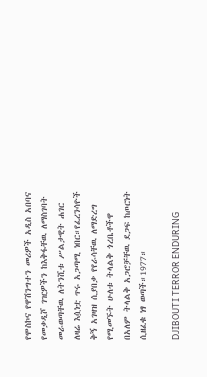የሞስኮና የዋሽንግተን መሪዎች አዲስ አበባና የመቃዲሾ ገዢዎችን ከእቅፋቸዉ ለማስገባት መራወጣቸዉ ለትንሺቱ ሥልታዊት ሐገር ለዛሬ እሷነቷ ጥሩ አጋጣሚ ነበር።የፈረንሳዮች ቅኝ አገዛዝ ሲያበቃ የየራሳቸዉ ለማድረግ የሚመኙት ሁለቱ ትላልቅ ጎረቤቶችዋ በአለም ትላልቅ አጋሮቻቸዉ ደጋፍ ከጦርነት ሲዘፈቁ ነፃ ወጣች።1977።

DJIBOUTI TERROR ENDURING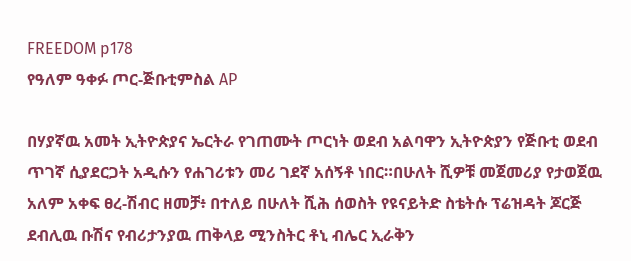FREEDOM p178
የዓለም ዓቀፉ ጦር-ጅቡቲምስል AP

በሃያኛዉ አመት ኢትዮጵያና ኤርትራ የገጠሙት ጦርነት ወደብ አልባዋን ኢትዮጵያን የጅቡቲ ወደብ ጥገኛ ሲያደርጋት አዲሱን የሐገሪቱን መሪ ገደኛ አሰኝቶ ነበር።በሁለት ሺዎቹ መጀመሪያ የታወጀዉ አለም አቀፍ ፀረ-ሽብር ዘመቻ፥ በተለይ በሁለት ሺሕ ሰወስት የዩናይትድ ስቴትሱ ፕሬዝዳት ጆርጅ ደብሊዉ ቡሽና የብሪታንያዉ ጠቅላይ ሚንስትር ቶኒ ብሌር ኢራቅን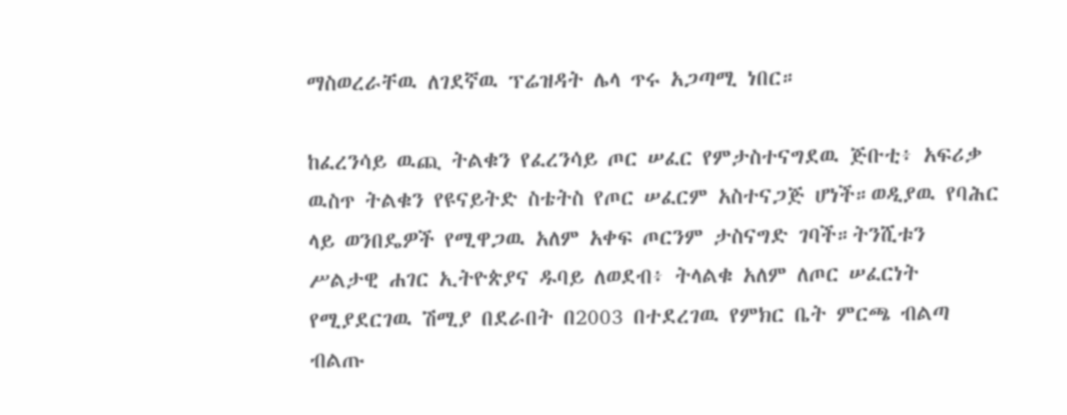ማስወረራቸዉ ለገደኛዉ ፕሬዝዳት ሌላ ጥሩ አጋጣሚ ነበር።

ከፈረንሳይ ዉጪ ትልቁን የፈረንሳይ ጦር ሠፈር የምታስተናግደዉ ጅቡቲ፥ አፍሪቃ ዉስጥ ትልቁን የዩናይትድ ስቴትስ የጦር ሠፈርም አስተናጋጅ ሆነች።ወዲያዉ የባሕር ላይ ወንበዴዎች የሚዋጋዉ አለም አቀፍ ጦርንም ታስናግድ ገባች።ትንሺቱን ሥልታዊ ሐገር ኢትዮጵያና ዱባይ ለወደብ፥ ትላልቁ አለም ለጦር ሠፈርነት የሚያደርገዉ ሽሚያ በደራበት በ2003 በተደረገዉ የምክር ቤት ምርጫ ብልጣ ብልጡ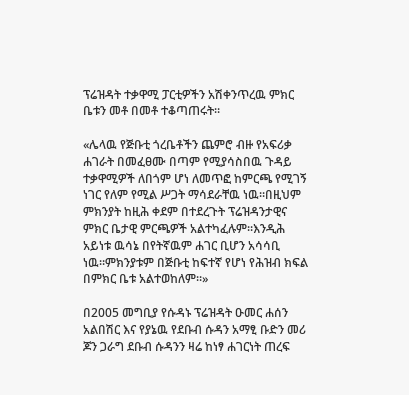ፕሬዝዳት ተቃዋሚ ፓርቲዎችን አሽቀንጥረዉ ምክር ቤቱን መቶ በመቶ ተቆጣጠሩት።

«ሌላዉ የጅቡቲ ጎረቤቶችን ጨምሮ ብዙ የአፍሪቃ ሐገራት በመፈፀሙ በጣም የሚያሳስበዉ ጉዳይ ተቃዋሚዎች ለበጎም ሆነ ለመጥፎ ከምርጫ የሚገኝ ነገር የለም የሚል ሥጋት ማሳደራቸዉ ነዉ።በዚህም ምክንያት ከዚሕ ቀደም በተደረጉት ፕሬዝዳንታዊና ምክር ቤታዊ ምርጫዎች አልተካፈሉም።እንዲሕ አይነቱ ዉሳኔ በየትኛዉም ሐገር ቢሆን አሳሳቢ ነዉ።ምክንያቱም በጅቡቲ ከፍተኛ የሆነ የሕዝብ ክፍል በምክር ቤቱ አልተወከለም።»

በ2005 መግቢያ የሱዳኑ ፕሬዝዳት ዑመር ሐሰን አልበሽር እና የያኔዉ የደቡብ ሱዳን አማፂ ቡድን መሪ ጆን ጋራግ ደቡብ ሱዳንን ዛሬ ከነፃ ሐገርነት ጠረፍ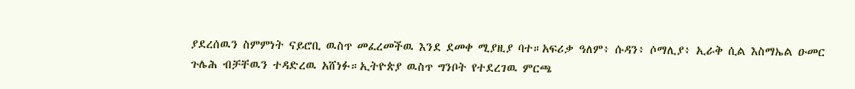ያደረሰዉን ስምምነት ናይሮቢ ዉስጥ መፈረመችዉ እንደ ደመቀ ሚያዚያ ባተ።አፍሪቃ ዓለም፥ ሱዳን፥ ሶማሊያ፥ ኢራቅ ሲል እስማኤል ዑመር ጉሌሕ ብቻቸዉን ተዳድረዉ አሸነፉ።ኢትዮጵያ ዉስጥ ግንቦት የተደረገዉ ምርጫ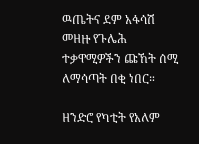ዉጤትና ደም አፋሳሽ መዘዙ የጉሌሕ ተቃዋሚዎችን ጩኸት ሰሚ ለማሳጣት በቂ ነበር።

ዘንድሮ የካቲት የአለም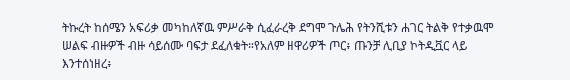ትኩረት ከሰሜን አፍሪቃ መካከለኛዉ ምሥራቅ ሲፈራረቅ ደግሞ ጉሌሕ የትንሺቱን ሐገር ትልቅ የተቃዉሞ ሠልፍ ብዙዎች ብዙ ሳይሰሙ ባፍታ ደፈለቁት።የአለም ዘዋሪዎች ጦር፥ ጡንቻ ሊቢያ ኮትዲቯር ላይ እንተሰነዘረ፥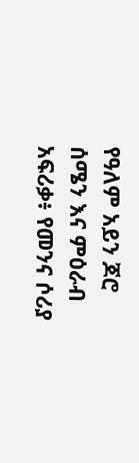የዓለም አይን ጆሮ ሰሜን እና ምዕራብ አፍሪቃ፥ የመንና ሶሪያ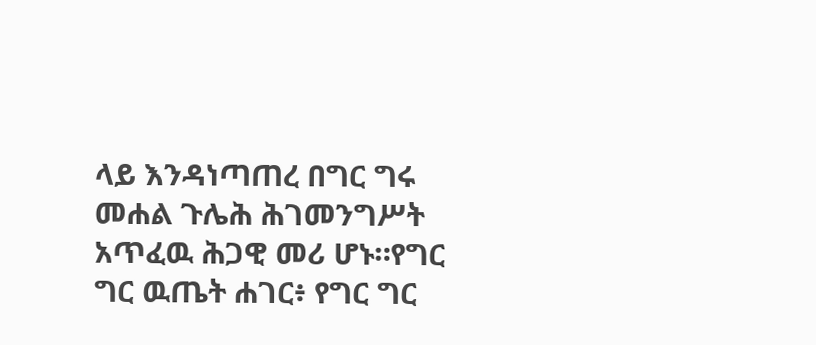ላይ እንዳነጣጠረ በግር ግሩ መሐል ጉሌሕ ሕገመንግሥት አጥፈዉ ሕጋዊ መሪ ሆኑ።የግር ግር ዉጤት ሐገር፥ የግር ግር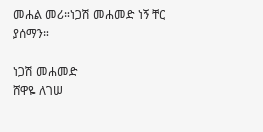መሐል መሪ።ነጋሽ መሐመድ ነኝ ቸር ያሰማን።

ነጋሽ መሐመድ
ሸዋዬ ለገሠ